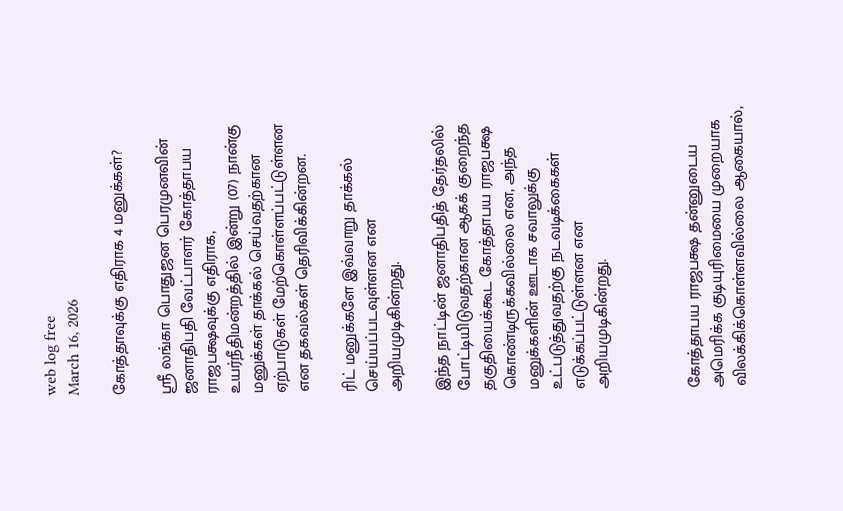web log free
March 16, 2026

கோத்தாவுக்கு எதிராக 4 மனுக்கள்?

ஸ்ரீ லங்கா பொதுஜன பெரமுனவின் ஜனாதிபதி வேட்பாளர் கோத்தாபய ராஜபக்ஷவுக்கு எதிராக, உயர்நீதிமன்றத்தில் இன்று (07) நான்கு மனுக்கள் தாக்கல் செய்வதற்கான ஏற்பாடுகள் மேற்கொள்ளப்பட்டுள்ளன என தகவல்கள் தெரிவிக்கின்றன.

ரிட் மனுக்களே இவ்வாறு தாக்கல் செய்யப்படவுள்ளன என அறியமுடிகின்றது.

இந்த நாட்டின் ஜனாதிபதித் தேர்தலில் போட்டியிடுவதற்கான ஆகக் குறைந்த தகுதியைக்கூட கோத்தாபய ராஜபக்ஷ கொண்டிருக்கவில்லை என, அந்த மனுக்களின் ஊடாக சவாலுக்கு உட்படுத்துவதற்கு நடவடிக்கைகள் எடுக்கப்பட்டுள்ளன என அறியமுடிகின்றது.



கோத்தாபய ராஜபக்ஷ தன்னுடைய அமெரிக்க குடியுரிமையை முறையாக விலக்கிக்கொள்ளவில்லை ஆகையால்,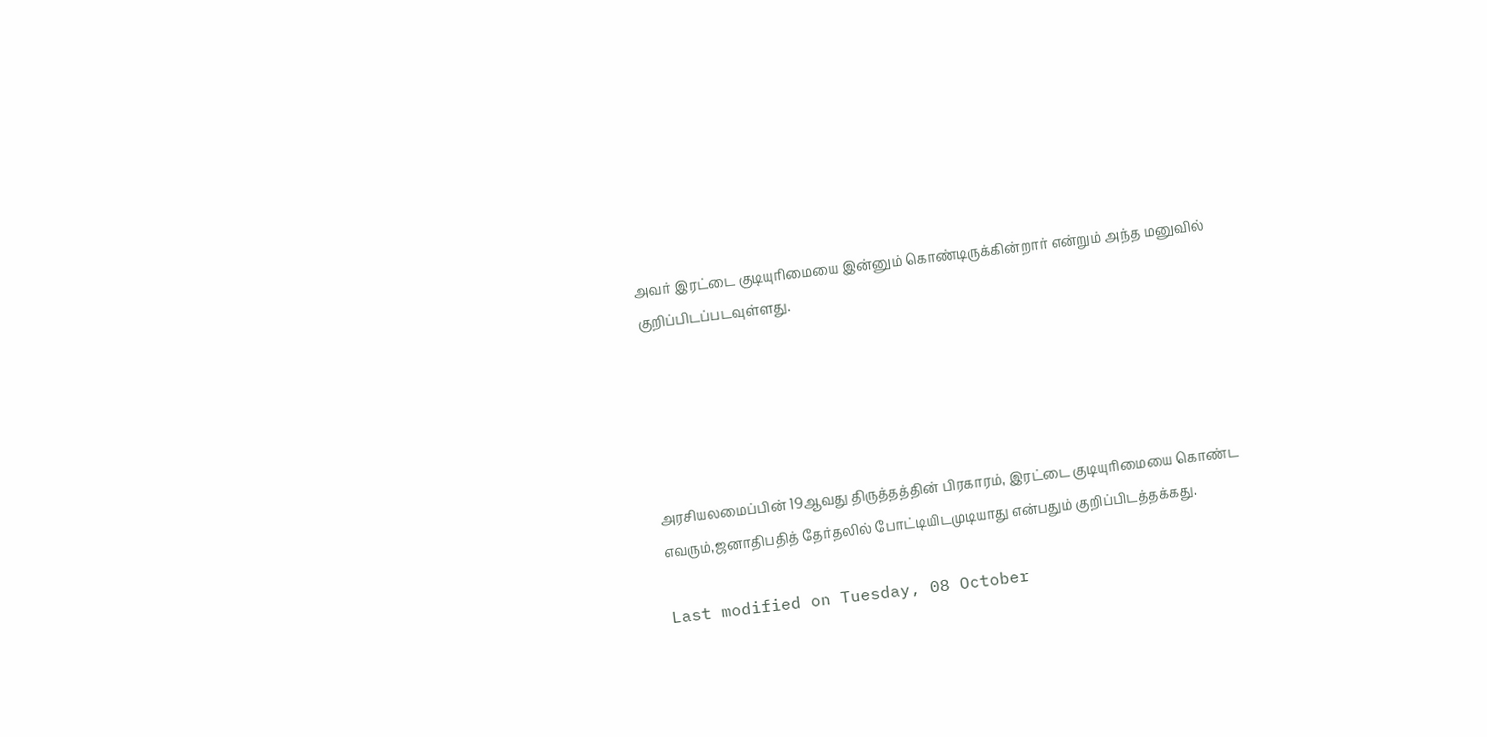அவர் இரட்டை குடியுரிமையை இன்னும் கொண்டிருக்கின்றார் என்றும் அந்த மனுவில் குறிப்பிடப்படவுள்ளது.





அரசியலமைப்பின் 19ஆவது திருத்தத்தின் பிரகாரம், இரட்டை குடியுரிமையை கொண்ட எவரும்,ஜனாதிபதித் தேர்தலில் போட்டியிடமுடியாது என்பதும் குறிப்பிடத்தக்கது.

Last modified on Tuesday, 08 October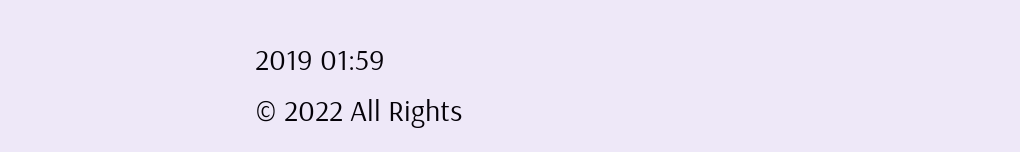2019 01:59
© 2022 All Rights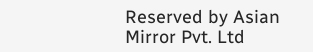Reserved by Asian Mirror Pvt. Ltd